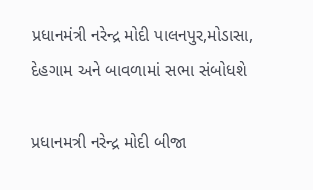પ્રધાનમંત્રી નરેન્દ્ર મોદી પાલનપુર,મોડાસા, દેહગામ અને બાવળામાં સભા સંબોધશે

પ્રધાનમત્રી નરેન્દ્ર મોદી બીજા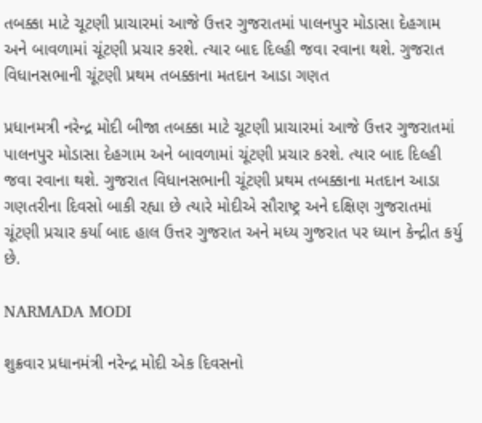તબક્કા માટે ચૂટણી પ્રાચારમાં આજે ઉત્તર ગુજરાતમાં પાલનપુર મોડાસા દેહગામ અને બાવળામાં ચૂંટણી પ્રચાર કરશે. ત્યાર બાદ દિલ્હી જવા રવાના થશે. ગુજરાત વિધાનસભાની ચૂંટણી પ્રથમ તબક્કાના મતદાન આડા ગણત

પ્રધાનમત્રી નરેન્દ્ર મોદી બીજા તબક્કા માટે ચૂટણી પ્રાચારમાં આજે ઉત્તર ગુજરાતમાં પાલનપુર મોડાસા દેહગામ અને બાવળામાં ચૂંટણી પ્રચાર કરશે. ત્યાર બાદ દિલ્હી જવા રવાના થશે. ગુજરાત વિધાનસભાની ચૂંટણી પ્રથમ તબક્કાના મતદાન આડા ગણતરીના દિવસો બાકી રહ્યા છે ત્યારે મોદીએ સૌરાષ્ટ્ર અને દક્ષિણ ગુજરાતમાં ચૂંટણી પ્રચાર કર્યા બાદ હાલ ઉત્તર ગુજરાત અને મધ્ય ગુજરાત પર ધ્યાન કેન્દ્રીત કર્યુ છે.

NARMADA MODI

શુક્રવાર પ્રધાનમંત્રી નરેન્દ્ર મોદી એક દિવસનો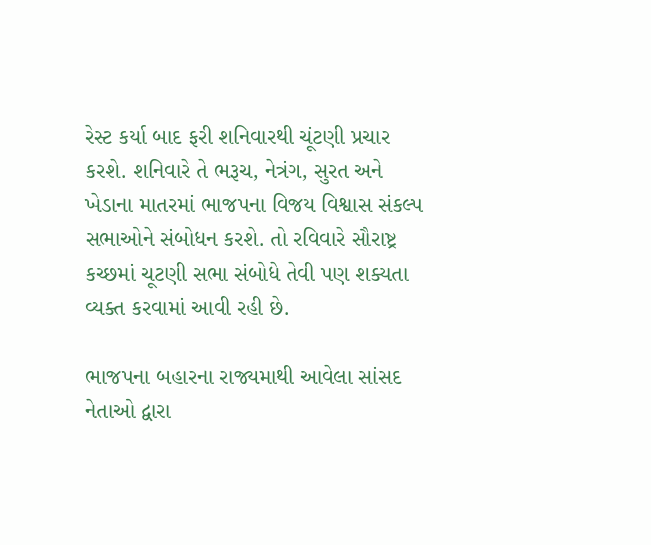રેસ્ટ કર્યા બાદ ફરી શનિવારથી ચૂંટણી પ્રચાર કરશે. શનિવારે તે ભરૂચ, નેત્રંગ, સુરત અને ખેડાના માતરમાં ભાજપના વિજય વિશ્વાસ સંકલ્પ સભાઓને સંબોધન કરશે. તો રવિવારે સૌરાષ્ટ્ર કચ્છમાં ચૂટણી સભા સંબોધે તેવી પણ શક્યતા વ્યક્ત કરવામાં આવી રહી છે.

ભાજપના બહારના રાજ્યમાથી આવેલા સાંસદ નેતાઓ દ્વારા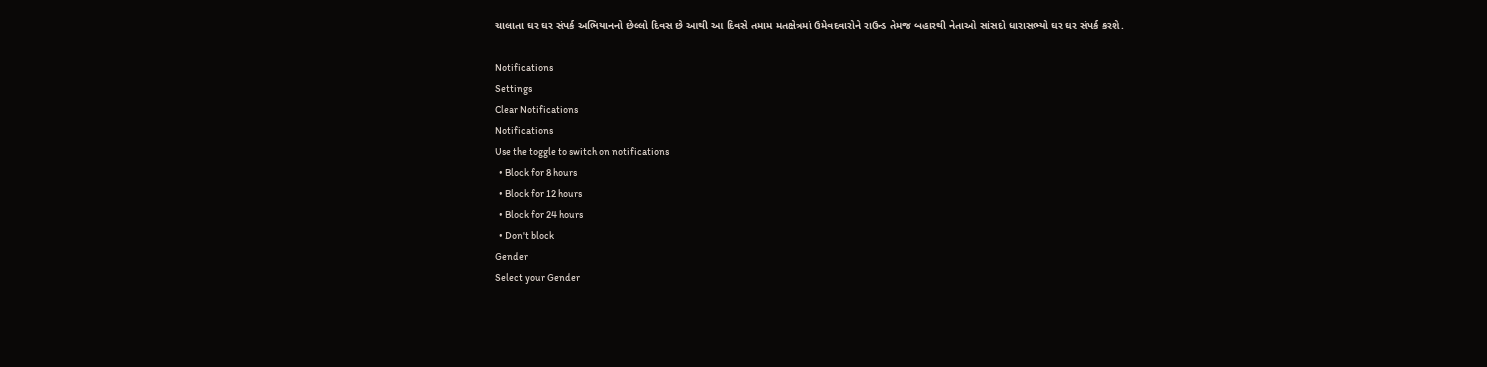ચાલાતા ઘર ઘર સંપર્ક અભિયાનનો છેલ્લો દિવસ છે આથી આ દિવસે તમામ મતક્ષેત્રમાં ઉમેવદવારોને રાઉન્ડ તેમજ બહારથી નેતાઓ સાંસદો ધારાસભ્યો ઘર ઘર સંપર્ક કરશે.

Notifications
Settings
Clear Notifications
Notifications
Use the toggle to switch on notifications
  • Block for 8 hours
  • Block for 12 hours
  • Block for 24 hours
  • Don't block
Gender
Select your Gender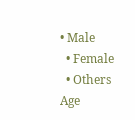• Male
  • Female
  • Others
Age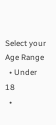Select your Age Range
  • Under 18
  •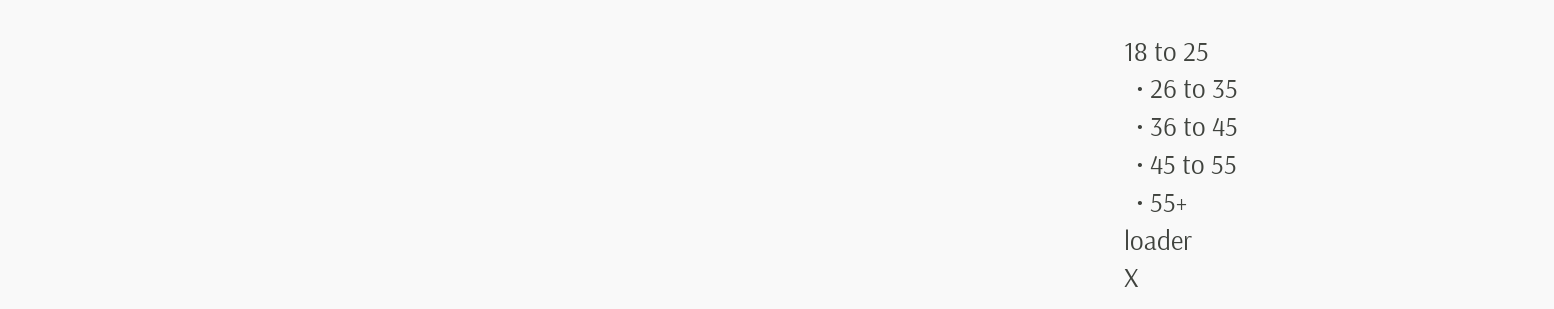18 to 25
  • 26 to 35
  • 36 to 45
  • 45 to 55
  • 55+
loader
X